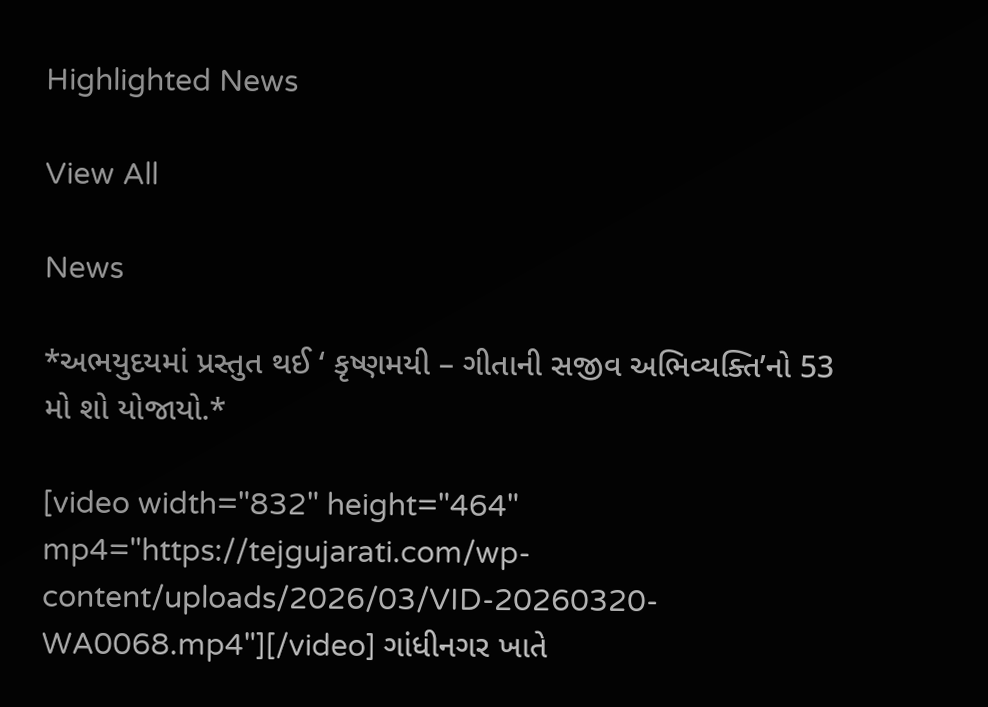Highlighted News

View All

News

*અભયુદયમાં પ્રસ્તુત થઈ ‘ કૃષ્ણમયી – ગીતાની સજીવ અભિવ્યક્તિ’નો 53 મો શો યોજાયો.*

[video width="832" height="464" mp4="https://tejgujarati.com/wp-content/uploads/2026/03/VID-20260320-WA0068.mp4"][/video] ગાંધીનગર ખાતે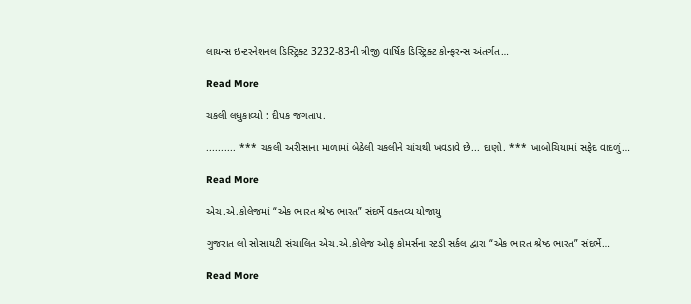લાયન્સ ઇન્ટરનેશનલ ડિસ્ટ્રિક્ટ 3232-83ની ત્રીજી વાર્ષિક ડિસ્ટ્રિક્ટ કોન્ફરન્સ અંતર્ગત…

Read More

ચકલી લધુકાવ્યો : દીપક જગતાપ.

.......... *** ચકલી અરીસાના માળામાં બેઠેલી ચકલીને ચાંચથી ખવડાવે છે... દાણો. *** ખાબોચિયામાં સફેદ વાદળું…

Read More

એચ.એ.કોલેજમાં “એક ભારત શ્રેષ્ઠ ભારત” સંદર્ભે વક્તવ્ય યોજાયુ

ગુજરાત લો સોસાયટી સંચાલિત એચ.એ.કોલેજ ઓફ કોમર્સના સ્ટડી સર્કલ દ્વારા “એક ભારત શ્રેષ્ઠ ભારત” સંદર્ભે…

Read More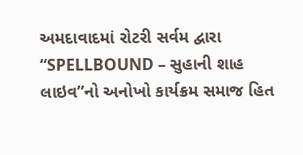અમદાવાદમાં રોટરી સર્વમ દ્વારા “SPELLBOUND – સુહાની શાહ લાઇવ”નો અનોખો કાર્યક્રમ સમાજ હિત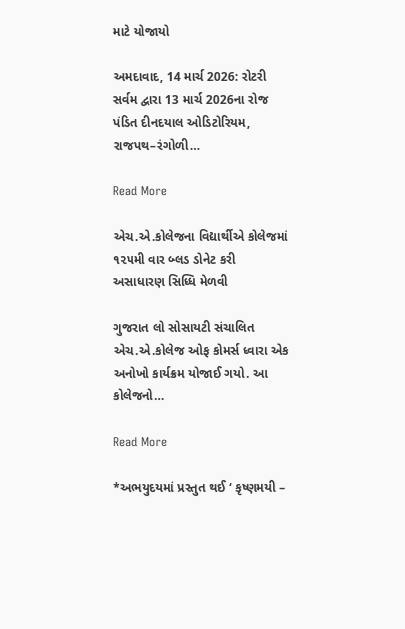માટે યોજાયો

અમદાવાદ, 14 માર્ચ 2026: રોટરી સર્વમ દ્વારા 13 માર્ચ 2026ના રોજ પંડિત દીનદયાલ ઓડિટોરિયમ, રાજપથ–રંગોળી…

Read More

એચ.એ.કોલેજના વિદ્યાર્થીએ કોલેજમાં ૧૨૫મી વાર બ્લડ ડોનેટ કરી અસાધારણ સિધ્ધિ મેળવી

ગુજરાત લો સોસાયટી સંચાલિત એચ.એ.કોલેજ ઓફ કોમર્સ ધ્વારા એક અનોખો કાર્યક્રમ યોજાઈ ગયો. આ કોલેજનો…

Read More

*અભયુદયમાં પ્રસ્તુત થઈ ‘ કૃષ્ણમયી –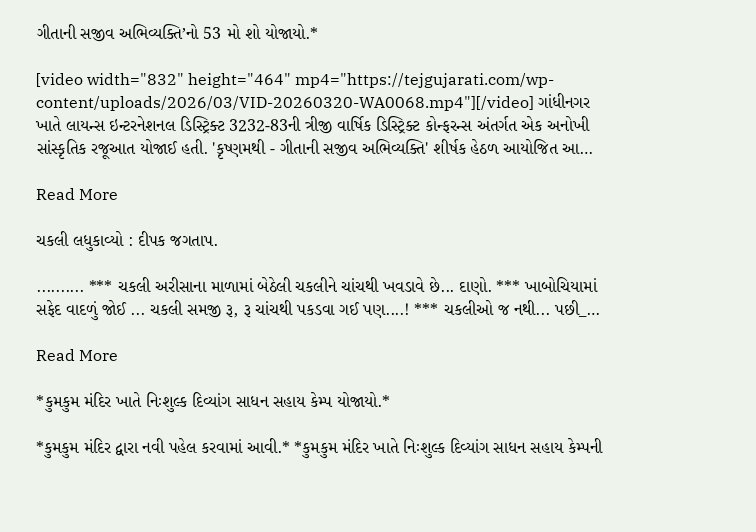ગીતાની સજીવ અભિવ્યક્તિ’નો 53 મો શો યોજાયો.*

[video width="832" height="464" mp4="https://tejgujarati.com/wp-content/uploads/2026/03/VID-20260320-WA0068.mp4"][/video] ગાંધીનગર ખાતે લાયન્સ ઇન્ટરનેશનલ ડિસ્ટ્રિક્ટ 3232-83ની ત્રીજી વાર્ષિક ડિસ્ટ્રિક્ટ કોન્ફરન્સ અંતર્ગત એક અનોખી સાંસ્કૃતિક રજૂઆત યોજાઈ હતી. 'કૃષ્ણમથી - ગીતાની સજીવ અભિવ્યક્તિ' શીર્ષક હેઠળ આયોજિત આ…

Read More

ચકલી લધુકાવ્યો : દીપક જગતાપ.

.......... *** ચકલી અરીસાના માળામાં બેઠેલી ચકલીને ચાંચથી ખવડાવે છે... દાણો. *** ખાબોચિયામાં સફેદ વાદળું જોઈ ... ચકલી સમજી રૂ, રૂ ચાંચથી પકડવા ગઈ પણ....! *** ચકલીઓ જ નથી... પછી_…

Read More

*કુમકુમ મંદિર ખાતે નિઃશુલ્ક દિવ્યાંગ સાધન સહાય કેમ્પ યોજાયો.*

*કુમકુમ મંદિર દ્વારા નવી પહેલ કરવામાં આવી.* *કુમકુમ મંદિર ખાતે નિઃશુલ્ક દિવ્યાંગ સાધન સહાય કેમ્પની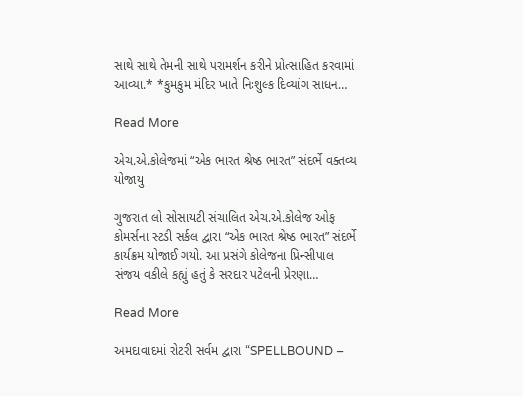સાથે સાથે તેમની સાથે પરામર્શન કરીને પ્રોત્સાહિત કરવામાં આવ્યા.* *કુમકુમ મંદિર ખાતે નિઃશુલ્ક દિવ્યાંગ સાધન…

Read More

એચ.એ.કોલેજમાં “એક ભારત શ્રેષ્ઠ ભારત” સંદર્ભે વક્તવ્ય યોજાયુ

ગુજરાત લો સોસાયટી સંચાલિત એચ.એ.કોલેજ ઓફ કોમર્સના સ્ટડી સર્કલ દ્વારા “એક ભારત શ્રેષ્ઠ ભારત” સંદર્ભે કાર્યક્રમ યોજાઈ ગયો. આ પ્રસંગે કોલેજના પ્રિન્સીપાલ સંજય વકીલે કહ્યું હતું કે સરદાર પટેલની પ્રેરણા…

Read More

અમદાવાદમાં રોટરી સર્વમ દ્વારા “SPELLBOUND –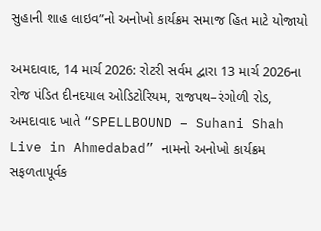સુહાની શાહ લાઇવ”નો અનોખો કાર્યક્રમ સમાજ હિત માટે યોજાયો

અમદાવાદ, 14 માર્ચ 2026: રોટરી સર્વમ દ્વારા 13 માર્ચ 2026ના રોજ પંડિત દીનદયાલ ઓડિટોરિયમ, રાજપથ–રંગોળી રોડ, અમદાવાદ ખાતે “SPELLBOUND – Suhani Shah Live in Ahmedabad” નામનો અનોખો કાર્યક્રમ સફળતાપૂર્વક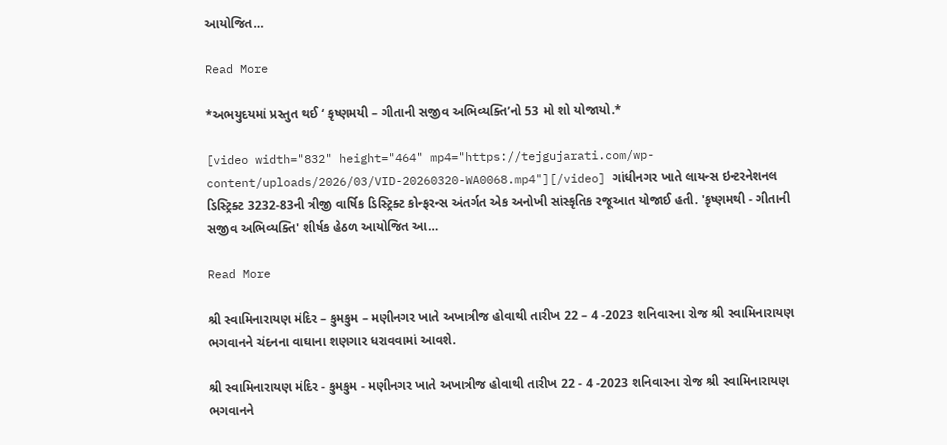આયોજિત…

Read More

*અભયુદયમાં પ્રસ્તુત થઈ ‘ કૃષ્ણમયી – ગીતાની સજીવ અભિવ્યક્તિ’નો 53 મો શો યોજાયો.*

[video width="832" height="464" mp4="https://tejgujarati.com/wp-content/uploads/2026/03/VID-20260320-WA0068.mp4"][/video] ગાંધીનગર ખાતે લાયન્સ ઇન્ટરનેશનલ ડિસ્ટ્રિક્ટ 3232-83ની ત્રીજી વાર્ષિક ડિસ્ટ્રિક્ટ કોન્ફરન્સ અંતર્ગત એક અનોખી સાંસ્કૃતિક રજૂઆત યોજાઈ હતી. 'કૃષ્ણમથી - ગીતાની સજીવ અભિવ્યક્તિ' શીર્ષક હેઠળ આયોજિત આ…

Read More

શ્રી સ્વામિનારાયણ મંદિર – કુમકુમ – મણીનગર ખાતે અખાત્રીજ હોવાથી તારીખ 22 – 4 -2023 શનિવારના રોજ શ્રી સ્વામિનારાયણ ભગવાનને ચંદનના વાઘાના શણગાર ધરાવવામાં આવશે.

શ્રી સ્વામિનારાયણ મંદિર - કુમકુમ - મણીનગર ખાતે અખાત્રીજ હોવાથી તારીખ 22 - 4 -2023 શનિવારના રોજ શ્રી સ્વામિનારાયણ ભગવાનને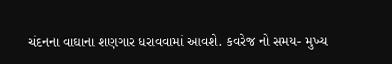ચંદનના વાઘાના શણગાર ધરાવવામાં આવશે. કવરેજ નો સમય- મુખ્ય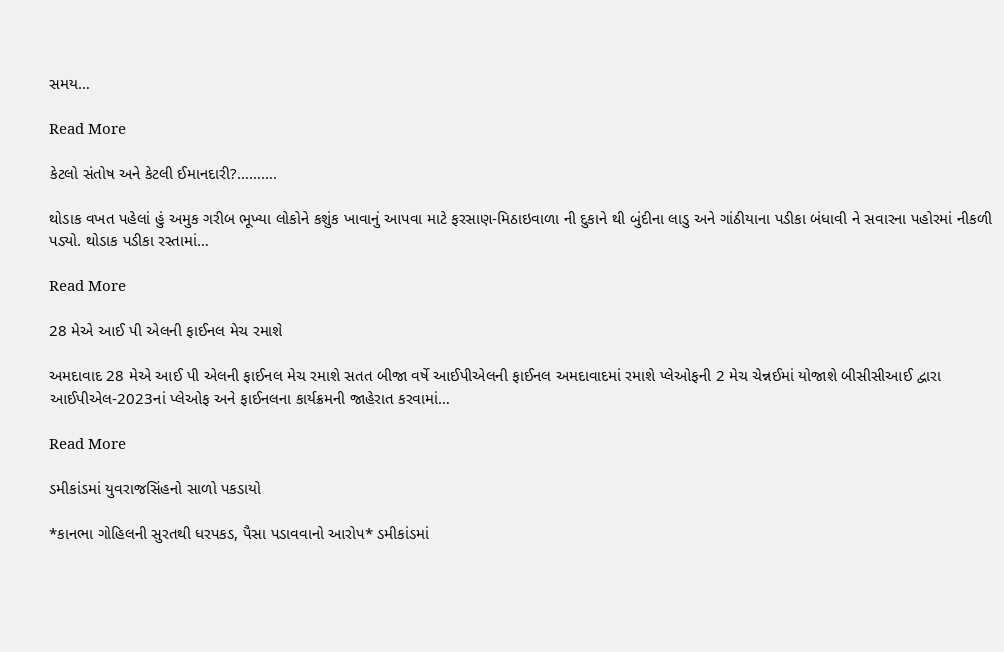સમય…

Read More

કેટલો સંતોષ અને કેટલી ઈમાનદારી?……….

થોડાક વખત પહેલાં હું અમુક ગરીબ ભૂખ્યા લોકોને કશુંક ખાવાનું આપવા માટે ફરસાણ-મિઠાઇવાળા ની દુકાને થી બુંદીના લાડુ અને ગાંઠીયાના પડીકા બંધાવી ને સવારના પહોરમાં નીકળી પડ્યો. થોડાક પડીકા રસ્તામાં…

Read More

28 મેએ આઈ પી એલની ફાઈનલ મેચ રમાશે

અમદાવાદ 28 મેએ આઈ પી એલની ફાઈનલ મેચ રમાશે સતત બીજા વર્ષે આઈપીએલની ફાઈનલ અમદાવાદમાં રમાશે પ્લેઓફની 2 મેચ ચેન્નઈમાં યોજાશે બીસીસીઆઈ દ્વારા આઈપીએલ-2023નાં પ્લેઓફ અને ફાઈનલના કાર્યક્રમની જાહેરાત કરવામાં…

Read More

ડમીકાંડમાં યુવરાજસિંહનો સાળો પકડાયો

*કાનભા ગોહિલની સુરતથી ધરપકડ, પૈસા પડાવવાનો આરોપ* ડમીકાંડમાં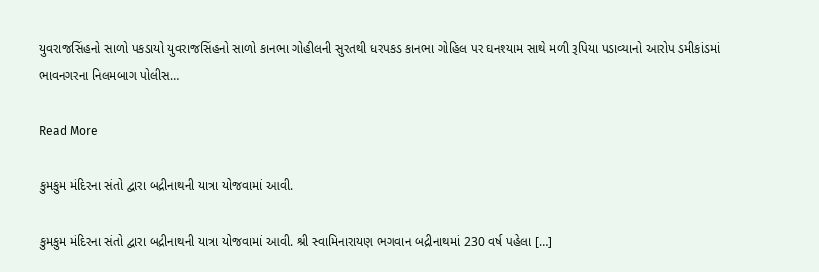યુવરાજસિંહનો સાળો પકડાયો યુવરાજસિંહનો સાળો કાનભા ગોહીલની સુરતથી ધરપકડ કાનભા ગોહિલ પર ઘનશ્યામ સાથે મળી રૂપિયા પડાવ્યાનો આરોપ ડમીકાંડમાં ભાવનગરના નિલમબાગ પોલીસ…

Read More

કુમકુમ મંદિરના સંતો દ્વારા બદ્રીનાથની યાત્રા યોજવામાં આવી.

કુમકુમ મંદિરના સંતો દ્વારા બદ્રીનાથની યાત્રા યોજવામાં આવી. શ્રી સ્વામિનારાયણ ભગવાન બદ્રીનાથમાં 230 વર્ષ પહેલા […]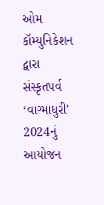ઓમ કૉમ્યુનિકેશન દ્વારા સંસ્કૃતપર્વ ‘વાગ્માધુરી’ 2024નું આયોજન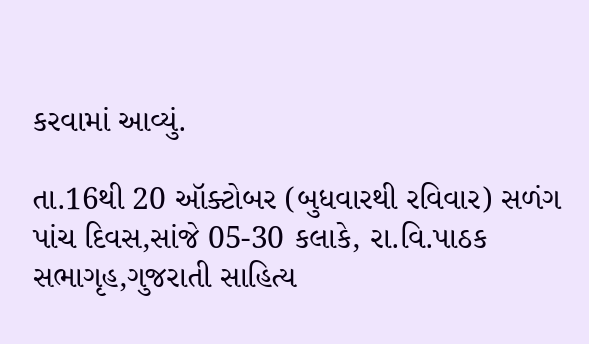કરવામાં આવ્યું.

તા.16થી 20 ઑક્ટોબર (બુધવારથી રવિવાર) સળંગ પાંચ દિવસ,સાંજે 05-30 કલાકે, રા.વિ.પાઠક સભાગૃહ,ગુજરાતી સાહિત્ય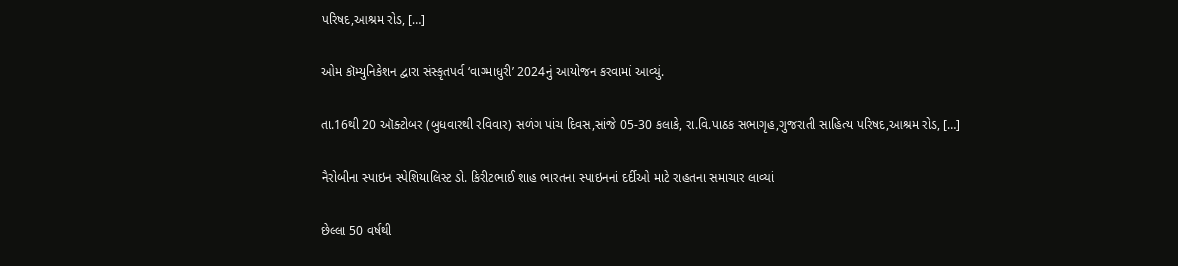પરિષદ,આશ્રમ રોડ, […]

ઓમ કૉમ્યુનિકેશન દ્વારા સંસ્કૃતપર્વ ‘વાગ્માધુરી’ 2024નું આયોજન કરવામાં આવ્યું.

તા.16થી 20 ઑક્ટોબર (બુધવારથી રવિવાર) સળંગ પાંચ દિવસ,સાંજે 05-30 કલાકે, રા.વિ.પાઠક સભાગૃહ,ગુજરાતી સાહિત્ય પરિષદ,આશ્રમ રોડ, […]

નૈરોબીના સ્પાઇન સ્પેશિયાલિસ્ટ ડો. કિરીટભાઈ શાહ ભારતના સ્પાઇનનાં દર્દીઓ માટે રાહતના સમાચાર લાવ્યાં

છેલ્લા 50 વર્ષથી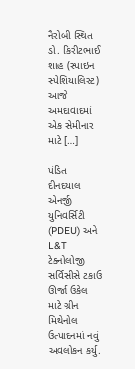નૈરોબી સ્થિત ડો. કિરીટભાઈ શાહ (સ્પાઇન સ્પેશિયાલિસ્ટ) આજે અમદાવાદમાં એક સેમીનાર માટે […]

પંડિત દીનદયાલ એનર્જી યુનિવર્સિટી (PDEU) અને L&T ટેક્નોલોજી સર્વિસીસે ટકાઉ ઊર્જા ઉકેલ માટે ગ્રીન મિથેનોલ ઉત્પાદનમાં નવું અવલોકન કર્યુ.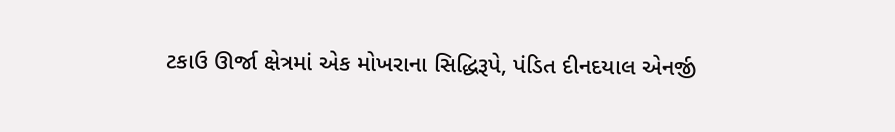ટકાઉ ઊર્જા ક્ષેત્રમાં એક મોખરાના સિદ્ધિરૂપે, પંડિત દીનદયાલ એનર્જી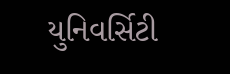યુનિવર્સિટી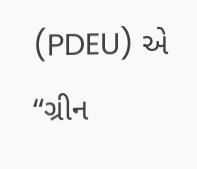(PDEU) એ “ગ્રીન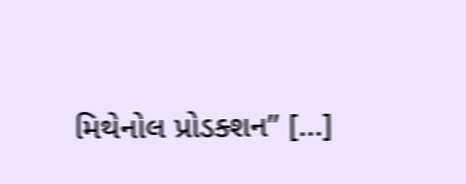મિથેનોલ પ્રોડક્શન” […]